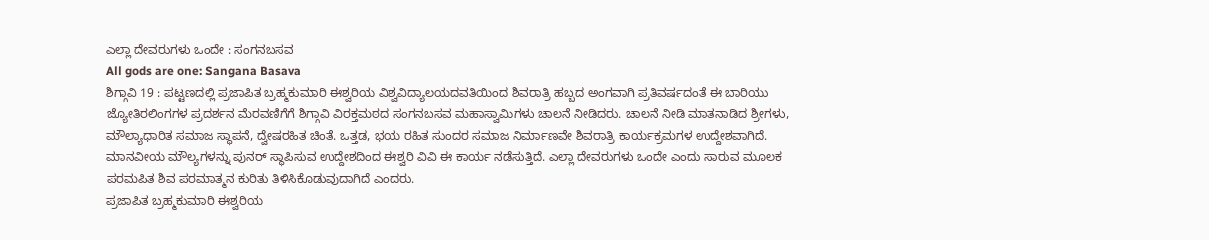ಎಲ್ಲಾ ದೇವರುಗಳು ಒಂದೇ : ಸಂಗನಬಸವ
All gods are one: Sangana Basava
ಶಿಗ್ಗಾವಿ 19 : ಪಟ್ಟಣದಲ್ಲಿ ಪ್ರಜಾಪಿತ ಬ್ರಹ್ಮಕುಮಾರಿ ಈಶ್ವರಿಯ ವಿಶ್ವವಿದ್ಯಾಲಯದವತಿಯಿಂದ ಶಿವರಾತ್ರಿ ಹಬ್ಬದ ಅಂಗವಾಗಿ ಪ್ರತಿವರ್ಷದಂತೆ ಈ ಬಾರಿಯು ಜ್ಯೋತಿರಲಿಂಗಗಳ ಪ್ರದರ್ಶನ ಮೆರವಣಿಗೆಗೆ ಶಿಗ್ಗಾವಿ ವಿರಕ್ತಮಠದ ಸಂಗನಬಸವ ಮಹಾಸ್ವಾಮಿಗಳು ಚಾಲನೆ ನೀಡಿದರು. ಚಾಲನೆ ನೀಡಿ ಮಾತನಾಡಿದ ಶ್ರೀಗಳು, ಮೌಲ್ಯಾಧಾರಿತ ಸಮಾಜ ಸ್ಥಾಪನೆ, ದ್ವೇಷರಹಿತ ಚಿಂತೆ. ಒತ್ತಡ, ಭಯ ರಹಿತ ಸುಂದರ ಸಮಾಜ ನಿರ್ಮಾಣವೇ ಶಿವರಾತ್ರಿ ಕಾರ್ಯಕ್ರಮಗಳ ಉದ್ದೇಶವಾಗಿದೆ. ಮಾನವೀಯ ಮೌಲ್ಯಗಳನ್ನು ಪುನರ್ ಸ್ಥಾಪಿಸುವ ಉದ್ದೇಶದಿಂದ ಈಶ್ವರಿ ವಿವಿ ಈ ಕಾರ್ಯ ನಡೆಸುತ್ತಿದೆ. ಎಲ್ಲಾ ದೇವರುಗಳು ಒಂದೇ ಎಂದು ಸಾರುವ ಮೂಲಕ ಪರಮಪಿತ ಶಿವ ಪರಮಾತ್ಮನ ಕುರಿತು ತಿಳಿಸಿಕೊಡುವುದಾಗಿದೆ ಎಂದರು.
ಪ್ರಜಾಪಿತ ಬ್ರಹ್ಮಕುಮಾರಿ ಈಶ್ವರಿಯ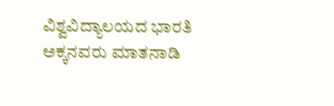ವಿಶ್ವವಿದ್ಯಾಲಯದ ಭಾರತಿ ಅಕ್ಕನವರು ಮಾತನಾಡಿ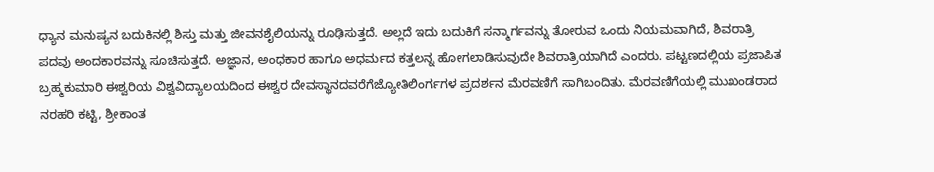ಧ್ಯಾನ ಮನುಷ್ಯನ ಬದುಕಿನಲ್ಲಿ ಶಿಸ್ತು ಮತ್ತು ಜೀವನಶೈಲಿಯನ್ನು ರೂಢಿಸುತ್ತದೆ. ಅಲ್ಲದೆ ಇದು ಬದುಕಿಗೆ ಸನ್ಮಾರ್ಗವನ್ನು ತೋರುವ ಒಂದು ನಿಯಮವಾಗಿದೆ, ಶಿವರಾತ್ರಿ ಪದವು ಅಂದಕಾರವನ್ನು ಸೂಚಿಸುತ್ತದೆ. ಅಜ್ಞಾನ, ಅಂಧಕಾರ ಹಾಗೂ ಅಧರ್ಮದ ಕತ್ತಲನ್ನ ಹೋಗಲಾಡಿಸುವುದೇ ಶಿವರಾತ್ರಿಯಾಗಿದೆ ಎಂದರು. ಪಟ್ಟಣದಲ್ಲಿಯ ಪ್ರಜಾಪಿತ ಬ್ರಹ್ಮಕುಮಾರಿ ಈಶ್ವರಿಯ ವಿಶ್ವವಿದ್ಯಾಲಯದಿಂದ ಈಶ್ವರ ದೇವಸ್ಥಾನದವರೆಗೆಜ್ಯೋತಿಲಿಂರ್ಗಗಳ ಪ್ರದರ್ಶನ ಮೆರವಣಿಗೆ ಸಾಗಿಬಂದಿತು. ಮೆರವಣಿಗೆಯಲ್ಲಿ ಮುಖಂಡರಾದ ನರಹರಿ ಕಟ್ಟಿ, ಶ್ರೀಕಾಂತ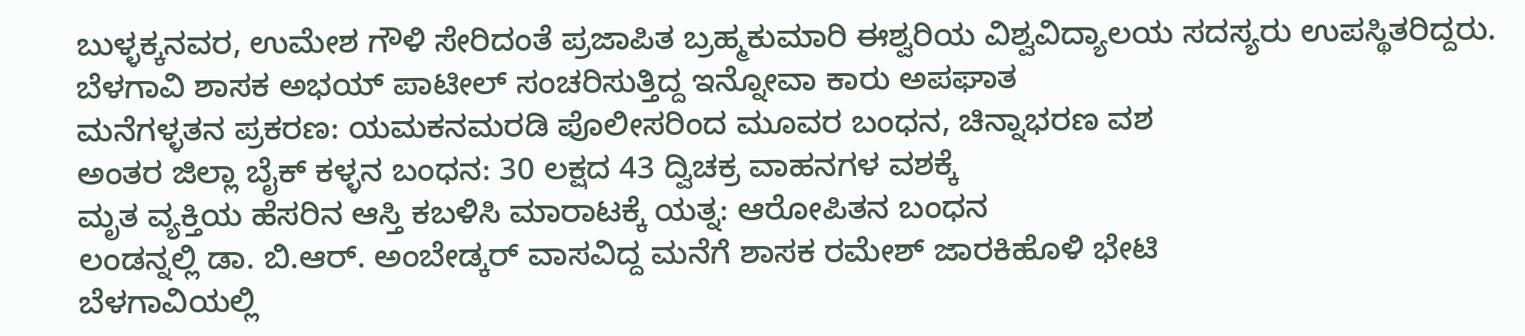ಬುಳ್ಳಕ್ಕನವರ, ಉಮೇಶ ಗೌಳಿ ಸೇರಿದಂತೆ ಪ್ರಜಾಪಿತ ಬ್ರಹ್ಮಕುಮಾರಿ ಈಶ್ವರಿಯ ವಿಶ್ವವಿದ್ಯಾಲಯ ಸದಸ್ಯರು ಉಪಸ್ಥಿತರಿದ್ದರು.
ಬೆಳಗಾವಿ ಶಾಸಕ ಅಭಯ್ ಪಾಟೀಲ್ ಸಂಚರಿಸುತ್ತಿದ್ದ ಇನ್ನೋವಾ ಕಾರು ಅಪಘಾತ
ಮನೆಗಳ್ಳತನ ಪ್ರಕರಣ: ಯಮಕನಮರಡಿ ಪೊಲೀಸರಿಂದ ಮೂವರ ಬಂಧನ, ಚಿನ್ನಾಭರಣ ವಶ
ಅಂತರ ಜಿಲ್ಲಾ ಬೈಕ್ ಕಳ್ಳನ ಬಂಧನ: 30 ಲಕ್ಷದ 43 ದ್ವಿಚಕ್ರ ವಾಹನಗಳ ವಶಕ್ಕೆ
ಮೃತ ವ್ಯಕ್ತಿಯ ಹೆಸರಿನ ಆಸ್ತಿ ಕಬಳಿಸಿ ಮಾರಾಟಕ್ಕೆ ಯತ್ನ: ಆರೋಪಿತನ ಬಂಧನ
ಲಂಡನ್ನಲ್ಲಿ ಡಾ. ಬಿ.ಆರ್. ಅಂಬೇಡ್ಕರ್ ವಾಸವಿದ್ದ ಮನೆಗೆ ಶಾಸಕ ರಮೇಶ್ ಜಾರಕಿಹೊಳಿ ಭೇಟಿ
ಬೆಳಗಾವಿಯಲ್ಲಿ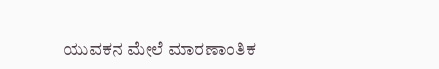ಯುವಕನ ಮೇಲೆ ಮಾರಣಾಂತಿಕ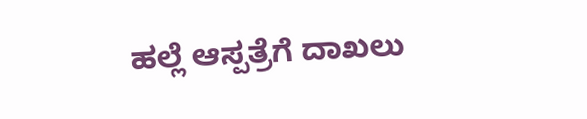ಹಲ್ಲೆ ಆಸ್ಪತ್ರೆಗೆ ದಾಖಲು